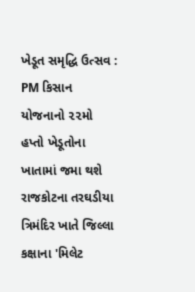ખેડૂત સમૃદ્ધિ ઉત્સવ : PM કિસાન યોજનાનો ૨૨મો હપ્તો ખેડૂતોના ખાતામાં જમા થશે
રાજકોટના તરઘડીયા ત્રિમંદિર ખાતે જિલ્લા કક્ષાના 'મિલેટ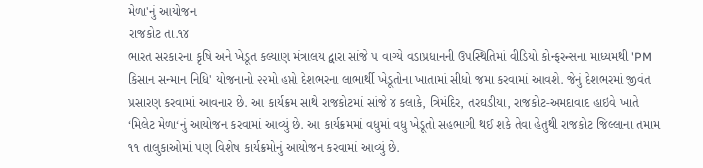મેળા'નું આયોજન
રાજકોટ તા.૧૪
ભારત સરકારના કૃષિ અને ખેડૂત કલ્યાણ મંત્રાલય દ્વારા સાંજે ૫ વાગ્યે વડાપ્રધાનની ઉપસ્થિતિમાં વીડિયો કોન્ફરન્સના માધ્યમથી 'PM કિસાન સન્માન નિધિ' યોજનાનો ૨૨મો હપ્તો દેશભરના લાભાર્થી ખેડૂતોના ખાતામાં સીધો જમા કરવામાં આવશે. જેનું દેશભરમાં જીવંત પ્રસારણ કરવામાં આવનાર છે. આ કાર્યક્રમ સાથે રાજકોટમાં સાંજે ૪ કલાકે, ત્રિમંદિર, તરઘડીયા, રાજકોટ-અમદાવાદ હાઇવે ખાતે ‘મિલેટ મેળા‘નું આયોજન કરવામાં આવ્યું છે. આ કાર્યક્રમમાં વધુમાં વધુ ખેડૂતો સહભાગી થઈ શકે તેવા હેતુથી રાજકોટ જિલ્લાના તમામ ૧૧ તાલુકાઓમાં પણ વિશેષ કાર્યક્રમોનું આયોજન કરવામાં આવ્યું છે.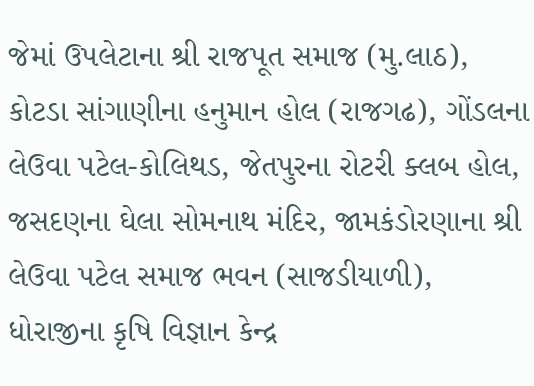જેમાં ઉપલેટાના શ્રી રાજપૂત સમાજ (મુ.લાઠ), કોટડા સાંગાણીના હનુમાન હોલ (રાજગઢ), ગોંડલના લેઉવા પટેલ-કોલિથડ, જેતપુરના રોટરી ક્લબ હોલ, જસદણના ઘેલા સોમનાથ મંદિર, જામકંડોરણાના શ્રી લેઉવા પટેલ સમાજ ભવન (સાજડીયાળી), ધોરાજીના કૃષિ વિજ્ઞાન કેન્દ્ર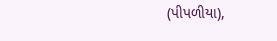(પીપળીયા),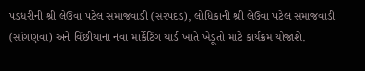પડધરીની શ્રી લેઉવા પટેલ સમાજવાડી (સરપદડ), લોધિકાની શ્રી લેઉવા પટેલ સમાજવાડી (સાંગણવા) અને વિંછીયાના નવા માર્કેટિંગ યાર્ડ ખાતે ખેડૂતો માટે કાર્યક્રમ યોજાશે.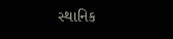સ્થાનિક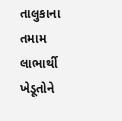તાલુકાના તમામ લાભાર્થી ખેડૂતોને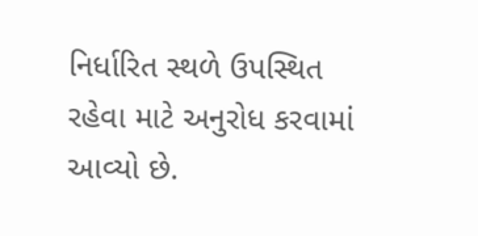નિર્ધારિત સ્થળે ઉપસ્થિત રહેવા માટે અનુરોધ કરવામાં આવ્યો છે.